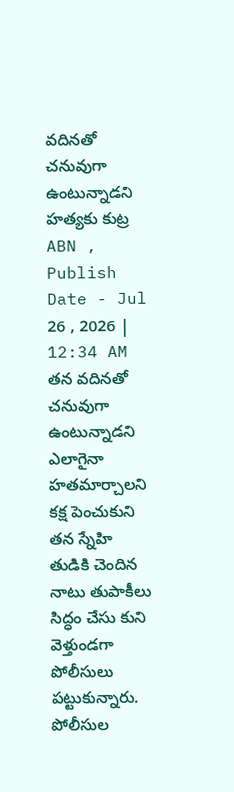వదినతో చనువుగా ఉంటున్నాడని హత్యకు కుట్ర
ABN , Publish Date - Jul 26 , 2026 | 12:34 AM
తన వదినతో చనువుగా ఉంటున్నాడని ఎలాగైనా హతమార్చాలని కక్ష పెంచుకుని తన స్నేహి తుడికి చెందిన నాటు తుపాకీలు సిద్ధం చేసు కుని వెళ్తుండగా పోలీసులు పట్టుకున్నారు.
పోలీసుల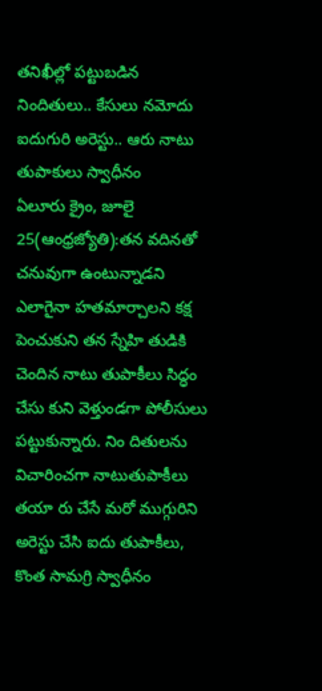తనిఖీల్లో పట్టుబడిన నిందితులు.. కేసులు నమోదు
ఐదుగురి అరెస్టు.. ఆరు నాటు తుపాకులు స్వాధీనం
ఏలూరు క్రైం, జూలై 25(ఆంధ్రజ్యోతి):తన వదినతో చనువుగా ఉంటున్నాడని ఎలాగైనా హతమార్చాలని కక్ష పెంచుకుని తన స్నేహి తుడికి చెందిన నాటు తుపాకీలు సిద్ధం చేసు కుని వెళ్తుండగా పోలీసులు పట్టుకున్నారు. నిం దితులను విచారించగా నాటుతుపాకీలు తయా రు చేసే మరో ముగ్గురిని అరెస్టు చేసి ఐదు తుపాకీలు, కొంత సామగ్రి స్వాధీనం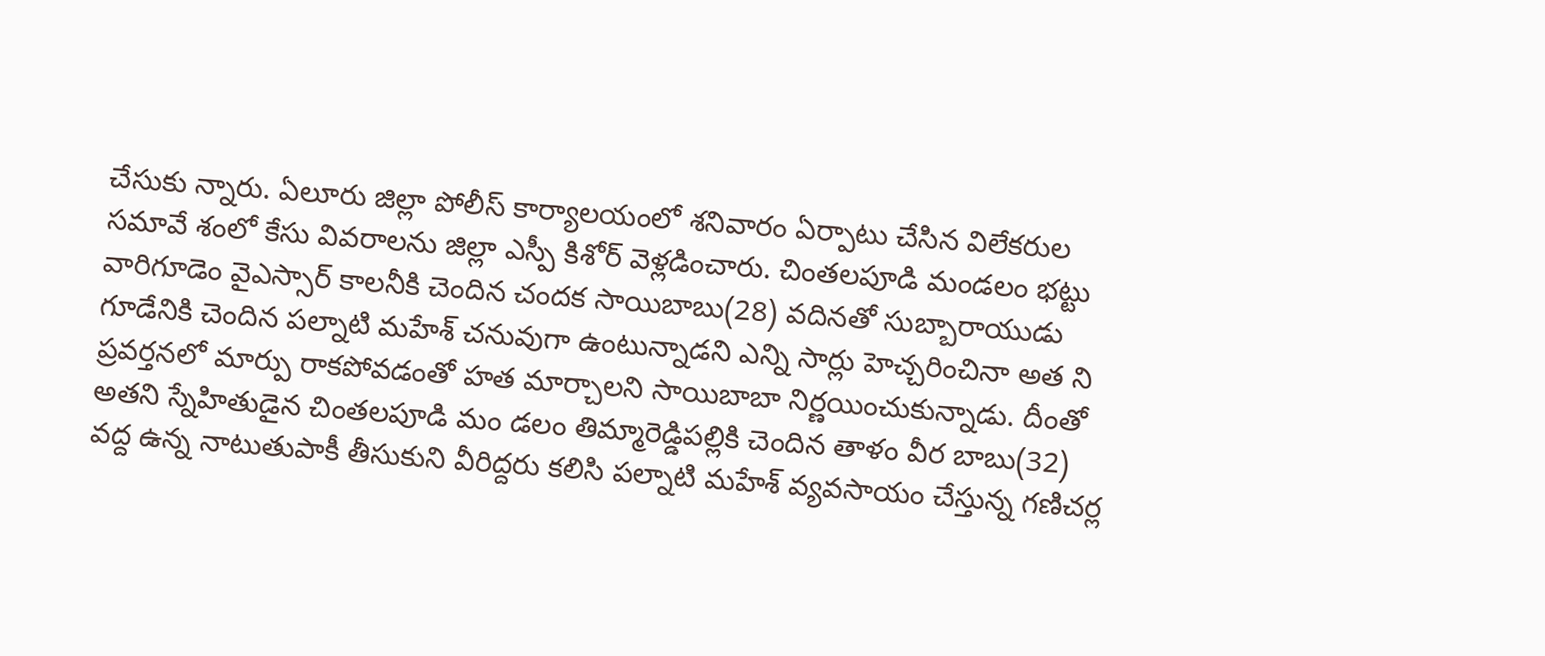చేసుకు న్నారు. ఏలూరు జిల్లా పోలీస్ కార్యాలయంలో శనివారం ఏర్పాటు చేసిన విలేకరుల సమావే శంలో కేసు వివరాలను జిల్లా ఎస్పీ కిశోర్ వెళ్లడించారు. చింతలపూడి మండలం భట్టు వారిగూడెం వైఎస్సార్ కాలనీకి చెందిన చందక సాయిబాబు(28) వదినతో సుబ్బారాయుడు గూడేనికి చెందిన పల్నాటి మహేశ్ చనువుగా ఉంటున్నాడని ఎన్ని సార్లు హెచ్చరించినా అత ని ప్రవర్తనలో మార్పు రాకపోవడంతో హత మార్చాలని సాయిబాబా నిర్ణయించుకున్నాడు. దీంతో అతని స్నేహితుడైన చింతలపూడి మం డలం తిమ్మారెడ్డిపల్లికి చెందిన తాళం వీర బాబు(32) వద్ద ఉన్న నాటుతుపాకీ తీసుకుని వీరిద్దరు కలిసి పల్నాటి మహేశ్ వ్యవసాయం చేస్తున్న గణిచర్ల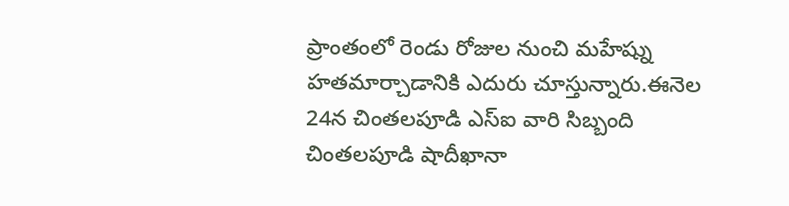ప్రాంతంలో రెండు రోజుల నుంచి మహేష్ను హతమార్చాడానికి ఎదురు చూస్తున్నారు.ఈనెల 24న చింతలపూడి ఎస్ఐ వారి సిబ్బంది చింతలపూడి షాదీఖానా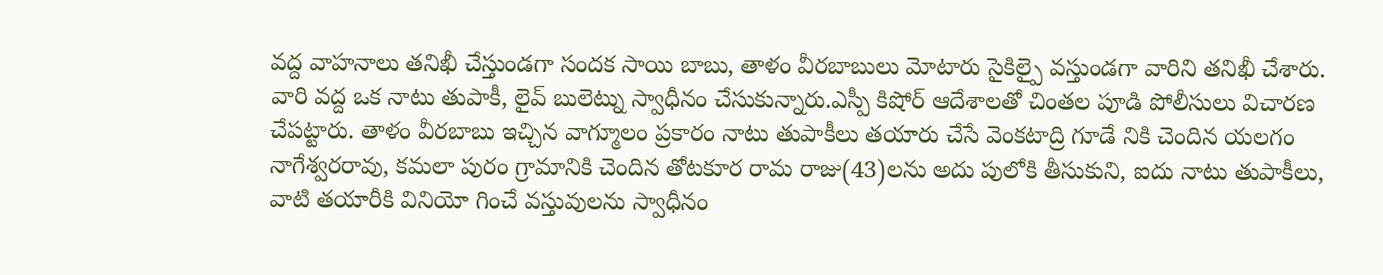వద్ద వాహనాలు తనిఖీ చేస్తుండగా సందక సాయి బాబు, తాళం వీరబాబులు మోటారు సైకిల్పై వస్తుండగా వారిని తనిఖీ చేశారు. వారి వద్ద ఒక నాటు తుపాకీ, లైవ్ బులెట్ను స్వాధీనం చేసుకున్నారు.ఎస్పీ కిషోర్ ఆదేశాలతో చింతల పూడి పోలీసులు విచారణ చేపట్టారు. తాళం వీరబాబు ఇచ్చిన వాగ్మూలం ప్రకారం నాటు తుపాకీలు తయారు చేసే వెంకటాద్రి గూడే నికి చెందిన యలగం నాగేశ్వరరావు, కమలా పురం గ్రామానికి చెందిన తోటకూర రామ రాజు(43)లను అదు పులోకి తీసుకుని, ఐదు నాటు తుపాకీలు, వాటి తయారీకి వినియో గించే వస్తువులను స్వాధీనం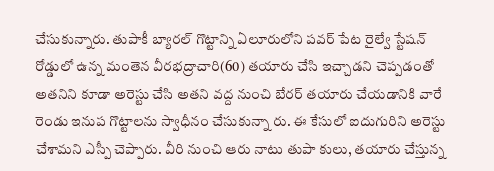చేసుకున్నారు. తుపాకీ బ్యారల్ గొట్టాన్ని ఏలూరులోని పవర్ పేట రైల్వే స్టేషన్ రోడ్డులో ఉన్న మంతెన వీరభద్రాచారి(60) తయారు చేసి ఇచ్చాడని చెప్పడంతో అతనిని కూడా అరెస్టు చేసి అతని వద్ద నుంచి బేరర్ తయారు చేయడానికి వారే రెండు ఇనుప గొట్టాలను స్వాధీనం చేసుకున్నా రు. ఈ కేసులో ఐదుగురిని అరెస్టు చేశామని ఎస్పీ చెప్పారు. వీరి నుంచి ఆరు నాటు తుపా కులు, తయారు చేస్తున్న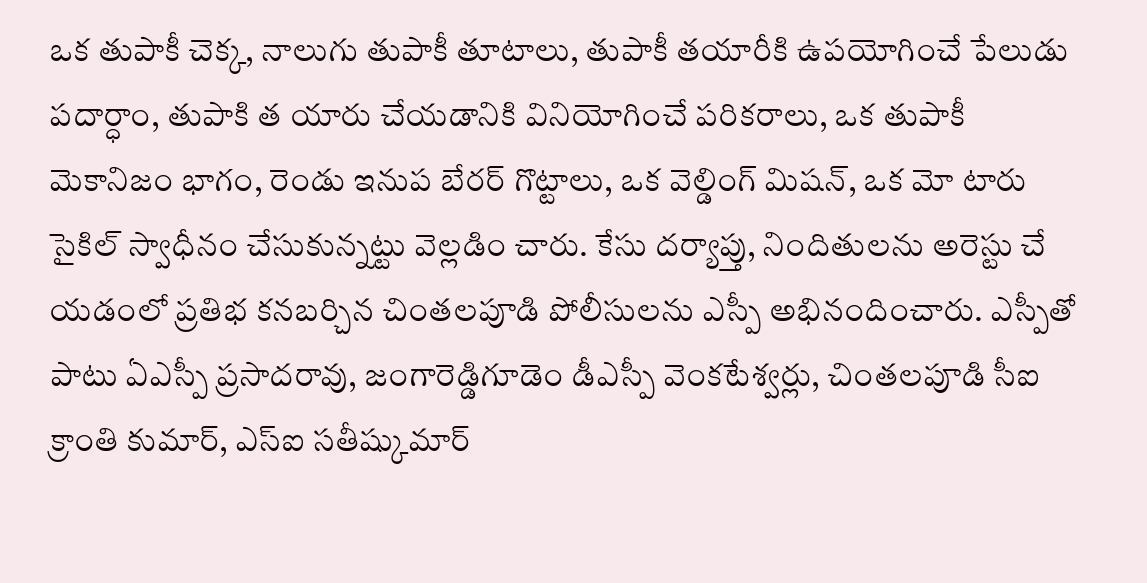ఒక తుపాకీ చెక్క, నాలుగు తుపాకీ తూటాలు, తుపాకీ తయారీకి ఉపయోగించే పేలుడు పదార్ధాం, తుపాకి త యారు చేయడానికి వినియోగించే పరికరాలు, ఒక తుపాకీ మెకానిజం భాగం, రెండు ఇనుప బేరర్ గొట్టాలు, ఒక వెల్డింగ్ మిషన్, ఒక మో టారు సైకిల్ స్వాధీనం చేసుకున్నట్టు వెల్లడిం చారు. కేసు దర్యాప్తు, నిందితులను అరెస్టు చే యడంలో ప్రతిభ కనబర్చిన చింతలపూడి పోలీసులను ఎస్పీ అభినందించారు. ఎస్పీతో పాటు ఏఎస్పీ ప్రసాదరావు, జంగారెడ్డిగూడెం డీఎస్పీ వెంకటేశ్వర్లు, చింతలపూడి సీఐ క్రాంతి కుమార్, ఎస్ఐ సతీష్కుమార్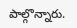పాల్గొన్నారు.